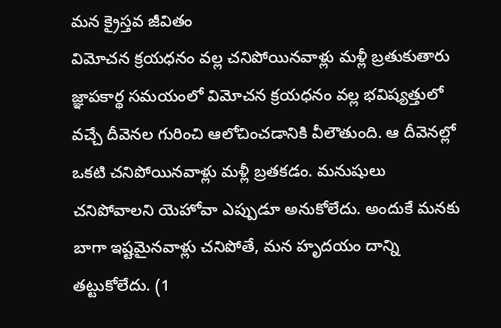మన క్రైస్తవ జీవితం
విమోచన క్రయధనం వల్ల చనిపోయినవాళ్లు మళ్లీ బ్రతుకుతారు
జ్ఞాపకార్థ సమయంలో విమోచన క్రయధనం వల్ల భవిష్యత్తులో వచ్చే దీవెనల గురించి ఆలోచించడానికి వీలౌతుంది. ఆ దీవెనల్లో ఒకటి చనిపోయినవాళ్లు మళ్లీ బ్రతకడం. మనుషులు చనిపోవాలని యెహోవా ఎప్పుడూ అనుకోలేదు. అందుకే మనకు బాగా ఇష్టమైనవాళ్లు చనిపోతే, మన హృదయం దాన్ని తట్టుకోలేదు. (1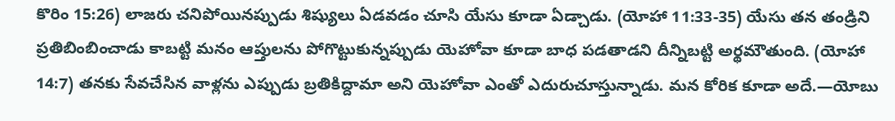కొరిం 15:26) లాజరు చనిపోయినప్పుడు శిష్యులు ఏడవడం చూసి యేసు కూడా ఏడ్చాడు. (యోహా 11:33-35) యేసు తన తండ్రిని ప్రతిబింబించాడు కాబట్టి మనం ఆప్తులను పోగొట్టుకున్నప్పుడు యెహోవా కూడా బాధ పడతాడని దీన్నిబట్టి అర్థమౌతుంది. (యోహా 14:7) తనకు సేవచేసిన వాళ్లను ఎప్పుడు బ్రతికిద్దామా అని యెహోవా ఎంతో ఎదురుచూస్తున్నాడు. మన కోరిక కూడా అదే.—యోబు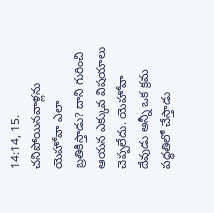14:14, 15.
చనిపోయినవాళ్లను యెహోవా ఎలా బ్రతికిస్తాడు? దాని గురించి ఆయన ఎక్కువ విషయాలు చెప్పలేదు. యెహోవా దేవుడు అన్నీ ఒక క్రమ పద్ధతిలో చేస్తాడు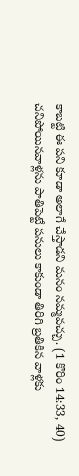కాబట్టి ఈ పని కూడా అలాగే చేస్తాడని మనం నమ్మవచ్చు. (1 కొరిం 14:33, 40) చనిపోయినవాళ్లను పాతిపెట్టే పనులు కాకుండా తిరిగి బ్రతికిన వాళ్లకు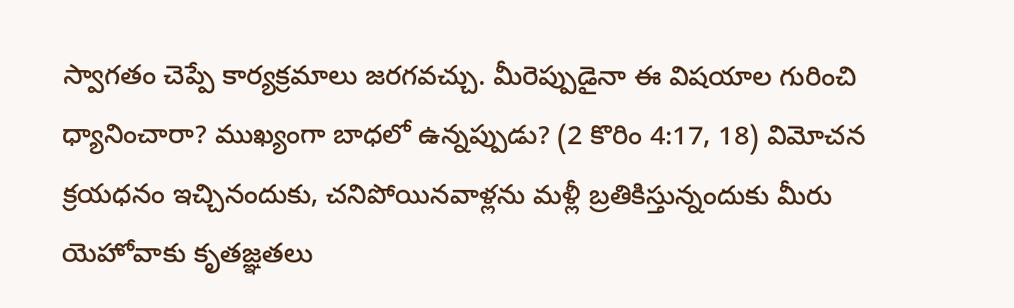స్వాగతం చెప్పే కార్యక్రమాలు జరగవచ్చు. మీరెప్పుడైనా ఈ విషయాల గురించి ధ్యానించారా? ముఖ్యంగా బాధలో ఉన్నప్పుడు? (2 కొరిం 4:17, 18) విమోచన క్రయధనం ఇచ్చినందుకు, చనిపోయినవాళ్లను మళ్లీ బ్రతికిస్తున్నందుకు మీరు యెహోవాకు కృతజ్ఞతలు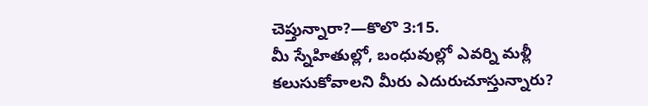చెప్తున్నారా?—కొలొ 3:15.
మీ స్నేహితుల్లో, బంధువుల్లో ఎవర్ని మళ్లీ కలుసుకోవాలని మీరు ఎదురుచూస్తున్నారు?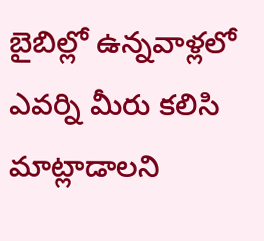బైబిల్లో ఉన్నవాళ్లలో ఎవర్ని మీరు కలిసి మాట్లాడాలని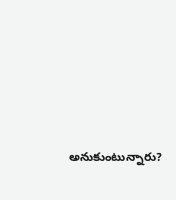అనుకుంటున్నారు?